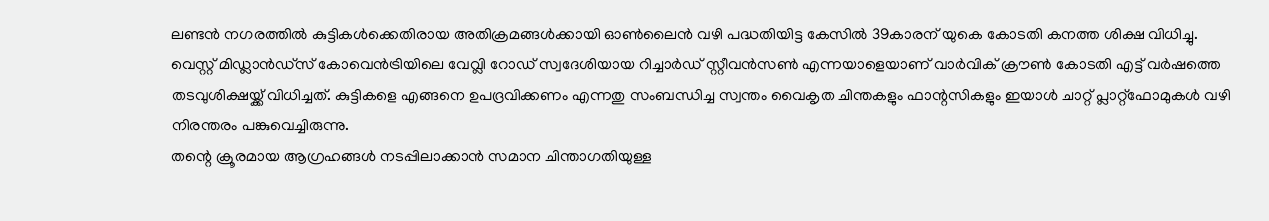ലണ്ടൻ നഗരത്തിൽ കുട്ടികൾക്കെതിരായ അതിക്രമങ്ങൾക്കായി ഓൺലൈൻ വഴി പദ്ധതിയിട്ട കേസിൽ 39കാരന് യുകെ കോടതി കനത്ത ശിക്ഷ വിധിച്ചു.
വെസ്റ്റ് മിഡ്ലാൻഡ്സ് കോവെൻട്രിയിലെ വേവ്ലി റോഡ് സ്വദേശിയായ റിച്ചാർഡ് സ്റ്റീവൻസൺ എന്നയാളെയാണ് വാർവിക് ക്രൗൺ കോടതി എട്ട് വർഷത്തെ തടവുശിക്ഷയ്ക്ക് വിധിച്ചത്. കുട്ടികളെ എങ്ങനെ ഉപദ്രവിക്കണം എന്നതു സംബന്ധിച്ച സ്വന്തം വൈകൃത ചിന്തകളും ഫാന്റസികളും ഇയാൾ ചാറ്റ് പ്ലാറ്റ്ഫോമുകൾ വഴി നിരന്തരം പങ്കുവെച്ചിരുന്നു.
തന്റെ ക്രൂരമായ ആഗ്രഹങ്ങൾ നടപ്പിലാക്കാൻ സമാന ചിന്താഗതിയുള്ള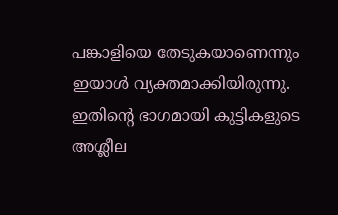പങ്കാളിയെ തേടുകയാണെന്നും ഇയാൾ വ്യക്തമാക്കിയിരുന്നു. ഇതിന്റെ ഭാഗമായി കുട്ടികളുടെ അശ്ലീല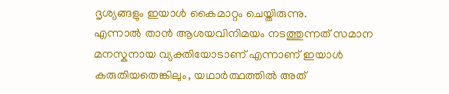ദൃശ്യങ്ങളും ഇയാൾ കൈമാറ്റം ചെയ്തിരുന്നു.
എന്നാൽ താൻ ആശയവിനിമയം നടത്തുന്നത് സമാന മനസ്കനായ വ്യക്തിയോടാണ് എന്നാണ് ഇയാൾ കരുതിയതെങ്കിലും, യഥാർത്ഥത്തിൽ അത്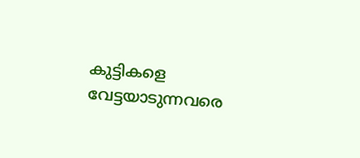കുട്ടികളെ വേട്ടയാടുന്നവരെ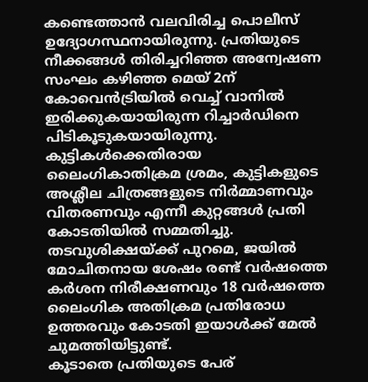കണ്ടെത്താൻ വലവിരിച്ച പൊലീസ് ഉദ്യോഗസ്ഥനായിരുന്നു. പ്രതിയുടെ നീക്കങ്ങൾ തിരിച്ചറിഞ്ഞ അന്വേഷണ സംഘം കഴിഞ്ഞ മെയ് 2ന് കോവെൻട്രിയിൽ വെച്ച് വാനിൽ ഇരിക്കുകയായിരുന്ന റിച്ചാർഡിനെ പിടികൂടുകയായിരുന്നു.
കുട്ടികൾക്കെതിരായ ലൈംഗികാതിക്രമ ശ്രമം, കുട്ടികളുടെ അശ്ലീല ചിത്രങ്ങളുടെ നിർമ്മാണവും വിതരണവും എന്നീ കുറ്റങ്ങൾ പ്രതി കോടതിയിൽ സമ്മതിച്ചു. തടവുശിക്ഷയ്ക്ക് പുറമെ, ജയിൽ മോചിതനായ ശേഷം രണ്ട് വർഷത്തെ കർശന നിരീക്ഷണവും 18 വർഷത്തെ ലൈംഗിക അതിക്രമ പ്രതിരോധ ഉത്തരവും കോടതി ഇയാൾക്ക് മേൽ ചുമത്തിയിട്ടുണ്ട്.
കൂടാതെ പ്രതിയുടെ പേര്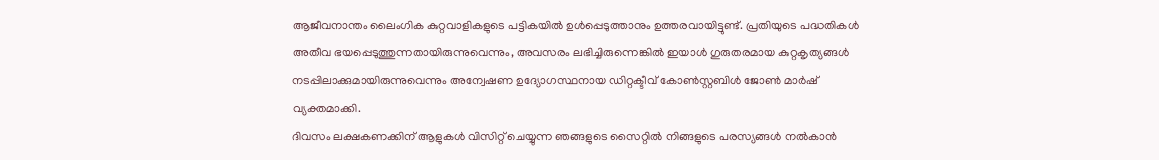ആജീവനാന്തം ലൈംഗിക കുറ്റവാളികളുടെ പട്ടികയിൽ ഉൾപ്പെടുത്താനും ഉത്തരവായിട്ടുണ്ട്. പ്രതിയുടെ പദ്ധതികൾ അതീവ ഭയപ്പെടുത്തുന്നതായിരുന്നുവെന്നും, അവസരം ലഭിച്ചിരുന്നെങ്കിൽ ഇയാൾ ഗുരുതരമായ കുറ്റകൃത്യങ്ങൾ നടപ്പിലാക്കുമായിരുന്നുവെന്നും അന്വേഷണ ഉദ്യോഗസ്ഥനായ ഡിറ്റക്ടീവ് കോൺസ്റ്റബിൾ ജോൺ മാർഷ് വ്യക്തമാക്കി.
ദിവസം ലക്ഷകണക്കിന് ആളുകൾ വിസിറ്റ് ചെയ്യുന്ന ഞങ്ങളുടെ സൈറ്റിൽ നിങ്ങളുടെ പരസ്യങ്ങൾ നൽകാൻ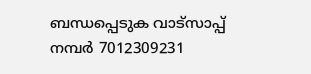ബന്ധപ്പെടുക വാട്സാപ്പ് നമ്പർ 7012309231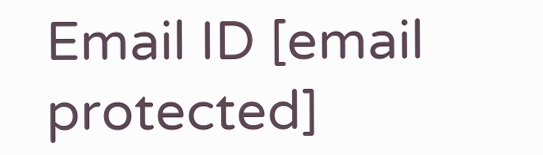Email ID [email protected]